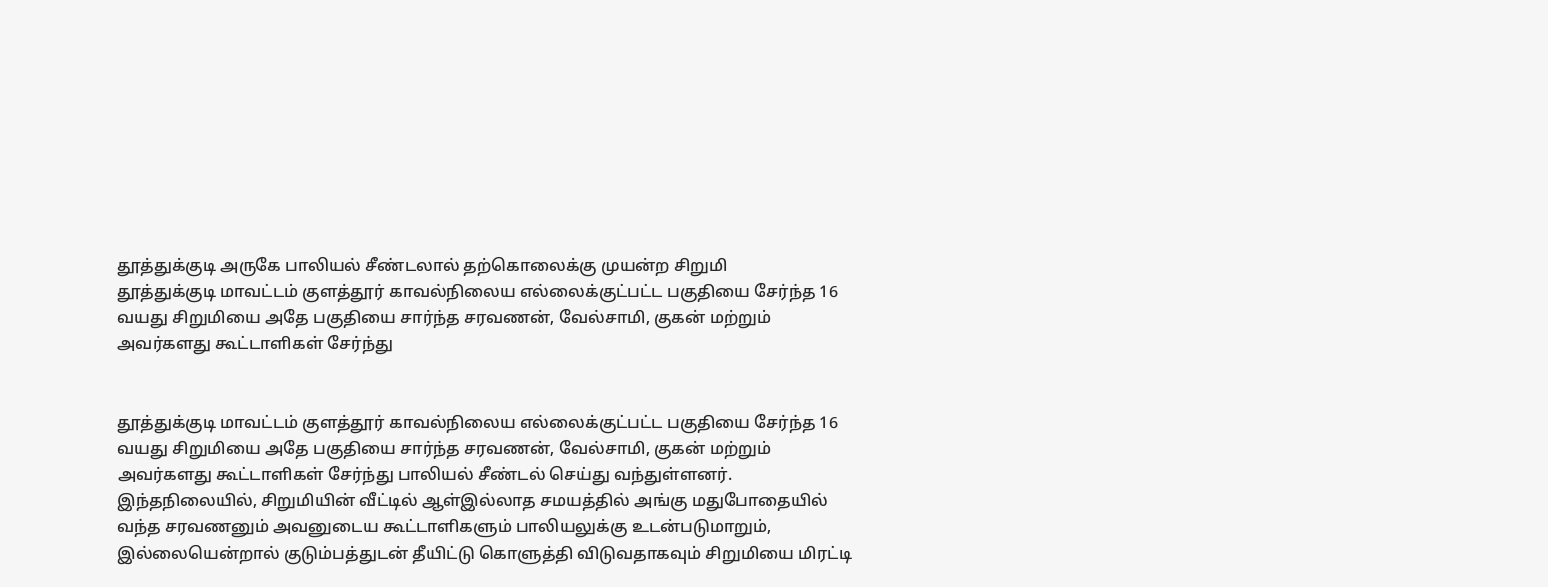தூத்துக்குடி அருகே பாலியல் சீண்டலால் தற்கொலைக்கு முயன்ற சிறுமி
தூத்துக்குடி மாவட்டம் குளத்தூர் காவல்நிலைய எல்லைக்குட்பட்ட பகுதியை சேர்ந்த 16 வயது சிறுமியை அதே பகுதியை சார்ந்த சரவணன், வேல்சாமி, குகன் மற்றும் அவர்களது கூட்டாளிகள் சேர்ந்து


தூத்துக்குடி மாவட்டம் குளத்தூர் காவல்நிலைய எல்லைக்குட்பட்ட பகுதியை சேர்ந்த 16 வயது சிறுமியை அதே பகுதியை சார்ந்த சரவணன், வேல்சாமி, குகன் மற்றும் அவர்களது கூட்டாளிகள் சேர்ந்து பாலியல் சீண்டல் செய்து வந்துள்ளனர்.
இந்தநிலையில், சிறுமியின் வீட்டில் ஆள்இல்லாத சமயத்தில் அங்கு மதுபோதையில் வந்த சரவணனும் அவனுடைய கூட்டாளிகளும் பாலியலுக்கு உடன்படுமாறும், இல்லையென்றால் குடும்பத்துடன் தீயிட்டு கொளுத்தி விடுவதாகவும் சிறுமியை மிரட்டி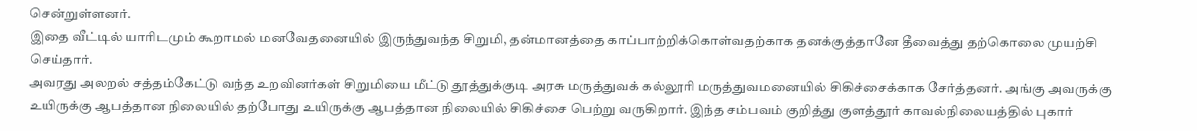சென்றுள்ளனர்.
இதை வீட்டில் யாரிடமும் கூறாமல் மனவேதனையில் இருந்துவந்த சிறுமி, தன்மானத்தை காப்பாற்றிக்கொள்வதற்காக தனக்குத்தானே தீவைத்து தற்கொலை முயற்சி செய்தார்.
அவரது அலறல் சத்தம்கேட்டு வந்த உறவினர்கள் சிறுமியை மீட்டு தூத்துக்குடி அரசு மருத்துவக் கல்லூரி மருத்துவமனையில் சிகிச்சைக்காக சேர்த்தனர். அங்கு அவருக்கு உயிருக்கு ஆபத்தான நிலையில் தற்போது உயிருக்கு ஆபத்தான நிலையில் சிகிச்சை பெற்று வருகிறார். இந்த சம்பவம் குறித்து குளத்தூர் காவல்நிலையத்தில் புகார்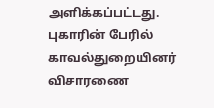அளிக்கப்பட்டது. புகாரின் பேரில் காவல்துறையினர் விசாரணை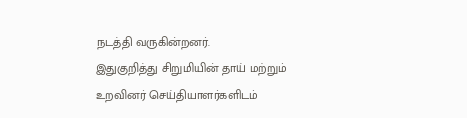நடத்தி வருகின்றனர்.
இதுகுறித்து சிறுமியின் தாய் மற்றும் உறவினர் செய்தியாளர்களிடம்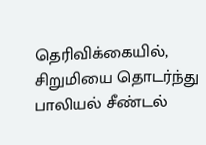தெரிவிக்கையில், சிறுமியை தொடர்ந்து பாலியல் சீண்டல்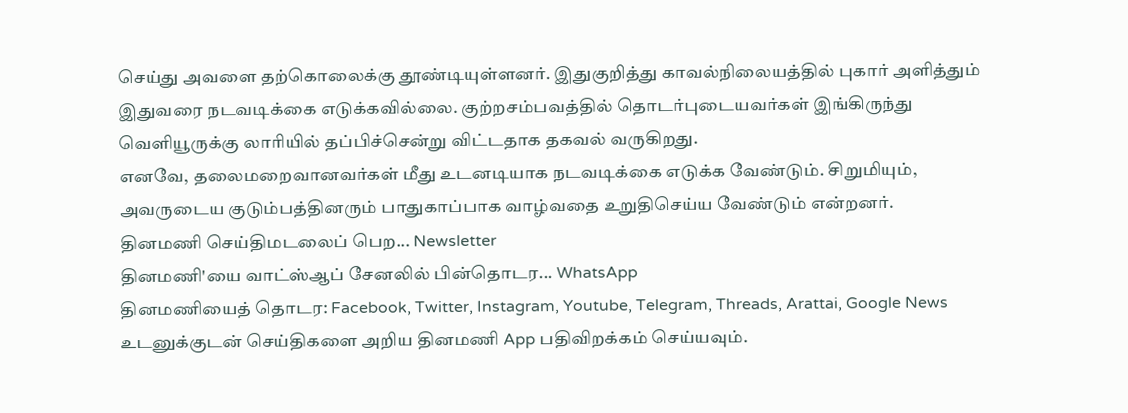செய்து அவளை தற்கொலைக்கு தூண்டியுள்ளனர். இதுகுறித்து காவல்நிலையத்தில் புகார் அளித்தும் இதுவரை நடவடிக்கை எடுக்கவில்லை. குற்றசம்பவத்தில் தொடர்புடையவர்கள் இங்கிருந்து வெளியூருக்கு லாரியில் தப்பிச்சென்று விட்டதாக தகவல் வருகிறது.
எனவே, தலைமறைவானவர்கள் மீது உடனடியாக நடவடிக்கை எடுக்க வேண்டும். சிறுமியும், அவருடைய குடும்பத்தினரும் பாதுகாப்பாக வாழ்வதை உறுதிசெய்ய வேண்டும் என்றனர்.
தினமணி செய்திமடலைப் பெற... Newsletter
தினமணி'யை வாட்ஸ்ஆப் சேனலில் பின்தொடர... WhatsApp
தினமணியைத் தொடர: Facebook, Twitter, Instagram, Youtube, Telegram, Threads, Arattai, Google News
உடனுக்குடன் செய்திகளை அறிய தினமணி App பதிவிறக்கம் செய்யவும்.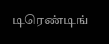டிரெண்டிங்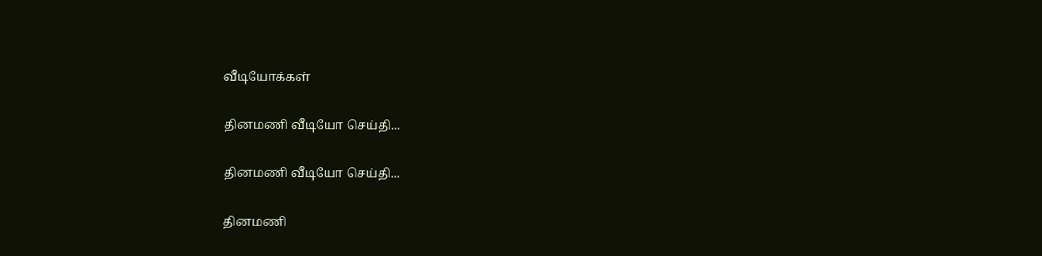வீடியோக்கள்

தினமணி வீடியோ செய்தி...

தினமணி வீடியோ செய்தி...

தினமணி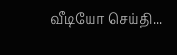வீடியோ செய்தி...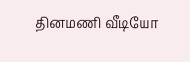தினமணி வீடியோ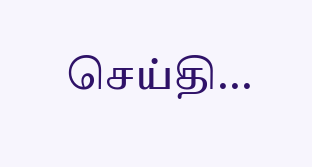செய்தி...